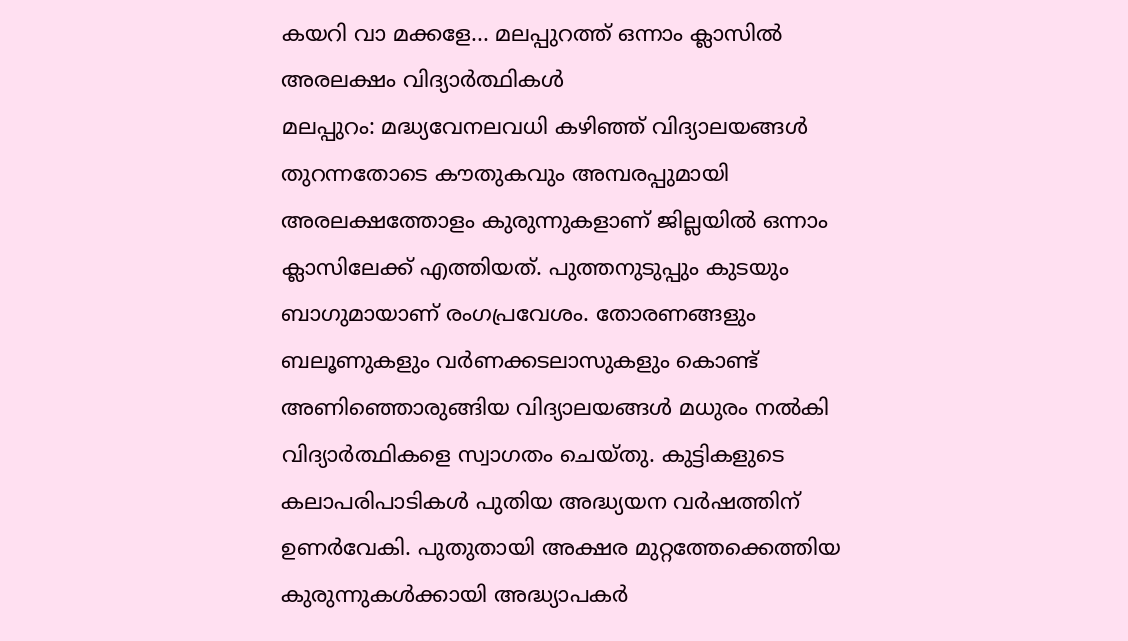കയറി വാ മക്കളേ... മലപ്പുറത്ത് ഒന്നാം ക്ലാസിൽ അരലക്ഷം വിദ്യാർത്ഥികൾ
മലപ്പുറം: മദ്ധ്യവേനലവധി കഴിഞ്ഞ് വിദ്യാലയങ്ങൾ തുറന്നതോടെ കൗതുകവും അമ്പരപ്പുമായി അരലക്ഷത്തോളം കുരുന്നുകളാണ് ജില്ലയിൽ ഒന്നാം ക്ലാസിലേക്ക് എത്തിയത്. പുത്തനുടുപ്പും കുടയും ബാഗുമായാണ് രംഗപ്രവേശം. തോരണങ്ങളും ബലൂണുകളും വർണക്കടലാസുകളും കൊണ്ട് അണിഞ്ഞൊരുങ്ങിയ വിദ്യാലയങ്ങൾ മധുരം നൽകി വിദ്യാർത്ഥികളെ സ്വാഗതം ചെയ്തു. കുട്ടികളുടെ കലാപരിപാടികൾ പുതിയ അദ്ധ്യയന വർഷത്തിന് ഉണർവേകി. പുതുതായി അക്ഷര മുറ്റത്തേക്കെത്തിയ കുരുന്നുകൾക്കായി അദ്ധ്യാപകർ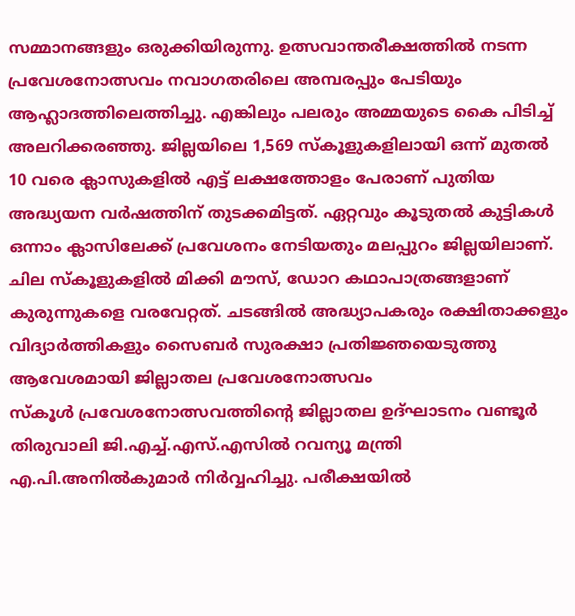സമ്മാനങ്ങളും ഒരുക്കിയിരുന്നു. ഉത്സവാന്തരീക്ഷത്തിൽ നടന്ന പ്രവേശനോത്സവം നവാഗതരിലെ അമ്പരപ്പും പേടിയും ആഹ്ലാദത്തിലെത്തിച്ചു. എങ്കിലും പലരും അമ്മയുടെ കൈ പിടിച്ച് അലറിക്കരഞ്ഞു. ജില്ലയിലെ 1,569 സ്കൂളുകളിലായി ഒന്ന് മുതൽ 10 വരെ ക്ലാസുകളിൽ എട്ട് ലക്ഷത്തോളം പേരാണ് പുതിയ അദ്ധ്യയന വർഷത്തിന് തുടക്കമിട്ടത്. ഏറ്റവും കൂടുതൽ കുട്ടികൾ ഒന്നാം ക്ലാസിലേക്ക് പ്രവേശനം നേടിയതും മലപ്പുറം ജില്ലയിലാണ്.
ചില സ്കൂളുകളിൽ മിക്കി മൗസ്, ഡോറ കഥാപാത്രങ്ങളാണ് കുരുന്നുകളെ വരവേറ്റത്. ചടങ്ങിൽ അദ്ധ്യാപകരും രക്ഷിതാക്കളും വിദ്യാർത്തികളും സൈബർ സുരക്ഷാ പ്രതിജ്ഞയെടുത്തു
ആവേശമായി ജില്ലാതല പ്രവേശനോത്സവം
സ്കൂൾ പ്രവേശനോത്സവത്തിന്റെ ജില്ലാതല ഉദ്ഘാടനം വണ്ടൂർ തിരുവാലി ജി.എച്ച്.എസ്.എസിൽ റവന്യൂ മന്ത്രി എ.പി.അനിൽകുമാർ നിർവ്വഹിച്ചു. പരീക്ഷയിൽ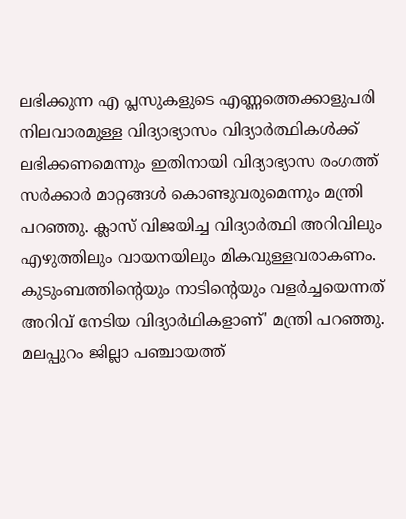ലഭിക്കുന്ന എ പ്ലസുകളുടെ എണ്ണത്തെക്കാളുപരി നിലവാരമുള്ള വിദ്യാഭ്യാസം വിദ്യാർത്ഥികൾക്ക് ലഭിക്കണമെന്നും ഇതിനായി വിദ്യാഭ്യാസ രംഗത്ത് സർക്കാർ മാറ്റങ്ങൾ കൊണ്ടുവരുമെന്നും മന്ത്രി പറഞ്ഞു. ക്ലാസ് വിജയിച്ച വിദ്യാർത്ഥി അറിവിലും എഴുത്തിലും വായനയിലും മികവുള്ളവരാകണം. കുടുംബത്തിന്റെയും നാടിന്റെയും വളർച്ചയെന്നത് അറിവ് നേടിയ വിദ്യാർഥികളാണ്' മന്ത്രി പറഞ്ഞു. മലപ്പുറം ജില്ലാ പഞ്ചായത്ത്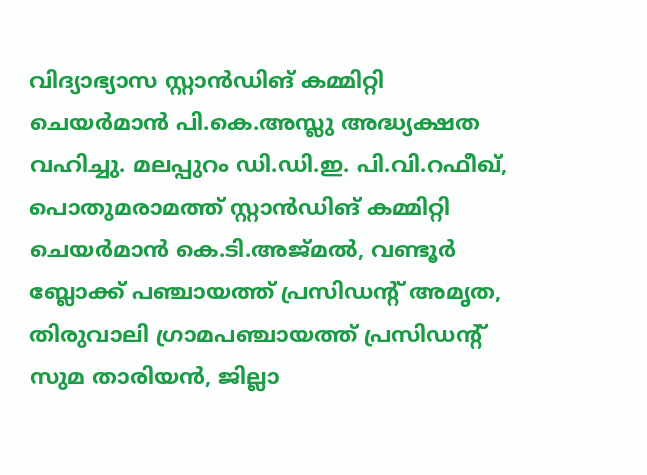വിദ്യാഭ്യാസ സ്റ്റാൻഡിങ് കമ്മിറ്റി ചെയർമാൻ പി.കെ.അസ്ലു അദ്ധ്യക്ഷത വഹിച്ചു. മലപ്പുറം ഡി.ഡി.ഇ. പി.വി.റഫീഖ്, പൊതുമരാമത്ത് സ്റ്റാൻഡിങ് കമ്മിറ്റി ചെയർമാൻ കെ.ടി.അജ്മൽ, വണ്ടൂർ ബ്ലോക്ക് പഞ്ചായത്ത് പ്രസിഡന്റ് അമൃത, തിരുവാലി ഗ്രാമപഞ്ചായത്ത് പ്രസിഡന്റ് സുമ താരിയൻ, ജില്ലാ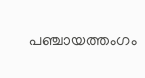പഞ്ചായത്തംഗം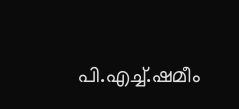പി.എച്ച്.ഷമീം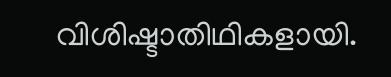വിശിഷ്ടാതിഥികളായി.